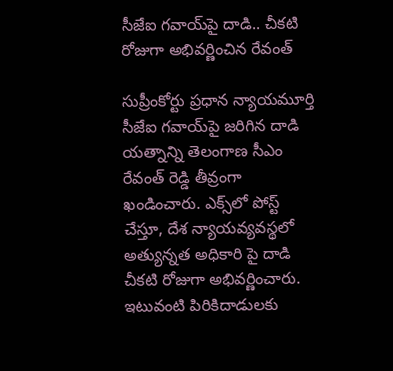సీజేఐ గవాయ్‌పై దాడి.. చీకటి రోజుగా అభివర్ణించిన రేవంత్

సుప్రీంకోర్టు ప్రధాన న్యాయమూర్తి సీజేఐ గవాయ్‌పై జరిగిన దాడి యత్నాన్ని తెలంగాణ సీఎం రేవంత్ రెడ్డి తీవ్రంగా ఖండించారు. ఎక్స్‌లో పోస్ట్ చేస్తూ, దేశ న్యాయవ్యవస్థలో అత్యున్నత అధికారి పై దాడి చీకటి రోజుగా అభివర్ణించారు. ఇటువంటి పిరికిదాడులకు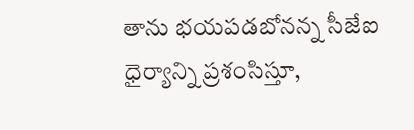తాను భయపడబోనన్న సీజేఐ ధైర్యాన్ని ప్రశంసిస్తూ,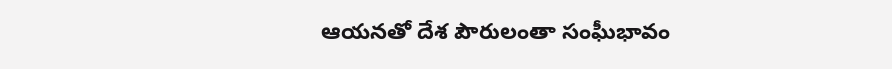ఆయనతో దేశ పౌరులంతా సంఘీభావం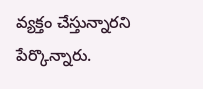వ్యక్తం చేస్తున్నారని పేర్కొన్నారు.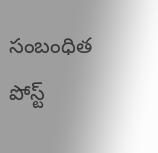సంబంధిత పోస్ట్